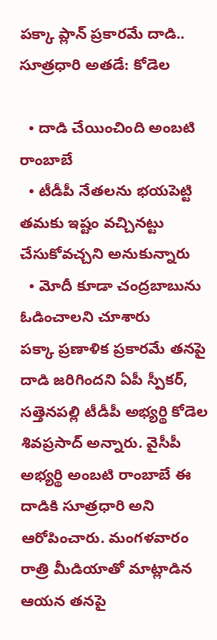పక్కా ప్లాన్ ప్రకారమే దాడి.. సూత్రధారి అతడే: కోడెల

  • దాడి చేయించింది అంబటి రాంబాబే
  • టీడీపీ నేతలను భయపెట్టి తమకు ఇష్టం వచ్చినట్టు చేసుకోవచ్చని అనుకున్నారు
  • మోదీ కూడా చంద్రబాబును ఓడించాలని చూశారు
పక్కా ప్రణాళిక ప్రకారమే తనపై దాడి జరిగిందని ఏపీ స్పీకర్, సత్తెనపల్లి టీడీపీ అభ్యర్థి కోడెల శివప్రసాద్ అన్నారు. వైసీపీ అభ్యర్థి అంబటి రాంబాబే ఈ దాడికి సూత్రధారి అని ఆరోపించారు. మంగళవారం రాత్రి మీడియాతో మాట్లాడిన ఆయన తనపై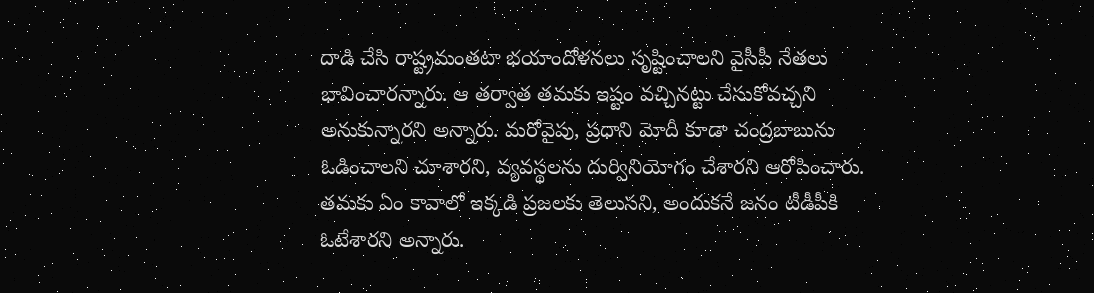దాడి చేసి రాష్ట్రమంతటా భయాందోళనలు సృష్టించాలని వైసీపీ నేతలు భావించారన్నారు. ఆ తర్వాత తమకు ఇష్టం వచ్చినట్టు చేసుకోవచ్చని అనుకున్నారని అన్నారు. మరోవైపు, ప్రధాని మోదీ కూడా చంద్రబాబును ఓడించాలని చూశారని, వ్యవస్థలను దుర్వినియోగం చేశారని ఆరోపించారు. తమకు ఏం కావాలో ఇక్కడి ప్రజలకు తెలుసని, అందుకనే జనం టీడీపీకి ఓటేశారని అన్నారు.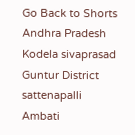Go Back to Shorts
Andhra Pradesh
Kodela sivaprasad
Guntur District
sattenapalli
Ambati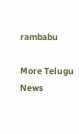rambabu

More Telugu News